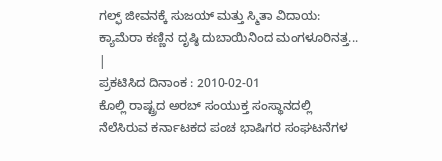ಗಲ್ಫ್ ಜೀವನಕ್ಕೆ ಸುಜಯ್ ಮತ್ತು ಸ್ಮಿತಾ ವಿದಾಯ: ಕ್ಯಾಮೆರಾ ಕಣ್ಣಿನ ದೃಷ್ಠಿ ದುಬಾಯಿನಿಂದ ಮಂಗಳೂರಿನತ್ತ... |
ಪ್ರಕಟಿಸಿದ ದಿನಾಂಕ : 2010-02-01
ಕೊಲ್ಲಿ ರಾಷ್ಟ್ರದ ಅರಬ್ ಸಂಯುಕ್ತ ಸಂಸ್ಥಾನದಲ್ಲಿ ನೆಲೆಸಿರುವ ಕರ್ನಾಟಕದ ಪಂಚ ಭಾಷಿಗರ ಸಂಘಟನೆಗಳ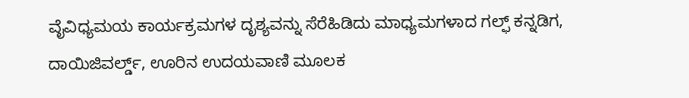ವೈವಿಧ್ಯಮಯ ಕಾರ್ಯಕ್ರಮಗಳ ದೃಶ್ಯವನ್ನು ಸೆರೆಹಿಡಿದು ಮಾಧ್ಯಮಗಳಾದ ಗಲ್ಫ್ ಕನ್ನಡಿಗ, ದಾಯಿಜಿವರ್ಲ್ಡ್, ಊರಿನ ಉದಯವಾಣಿ ಮೂಲಕ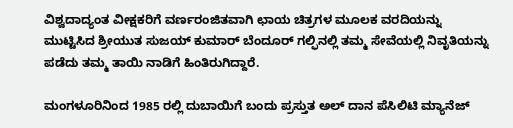ವಿಶ್ವದಾದ್ಯಂತ ವೀಕ್ಷಕರಿಗೆ ವರ್ಣರಂಜಿತವಾಗಿ ಛಾಯ ಚಿತ್ರಗಳ ಮೂಲಕ ವರದಿಯನ್ನು ಮುಟ್ಟಿಸಿದ ಶ್ರೀಯುತ ಸುಜಯ್ ಕುಮಾರ್ ಬೆಂದೂರ್ ಗಲ್ಫಿನಲ್ಲಿ ತಮ್ಮ ಸೇವೆಯಲ್ಲಿ ನಿವೃತಿಯನ್ನು ಪಡೆದು ತಮ್ಮ ತಾಯಿ ನಾಡಿಗೆ ಹಿಂತಿರುಗಿದ್ದಾರೆ.

ಮಂಗಳೂರಿನಿಂದ 1985 ರಲ್ಲಿ ದುಬಾಯಿಗೆ ಬಂದು ಪ್ರಸ್ತುತ ಅಲ್ ದಾನ ಪೆಸಿಲಿಟಿ ಮ್ಯಾನೆಜ್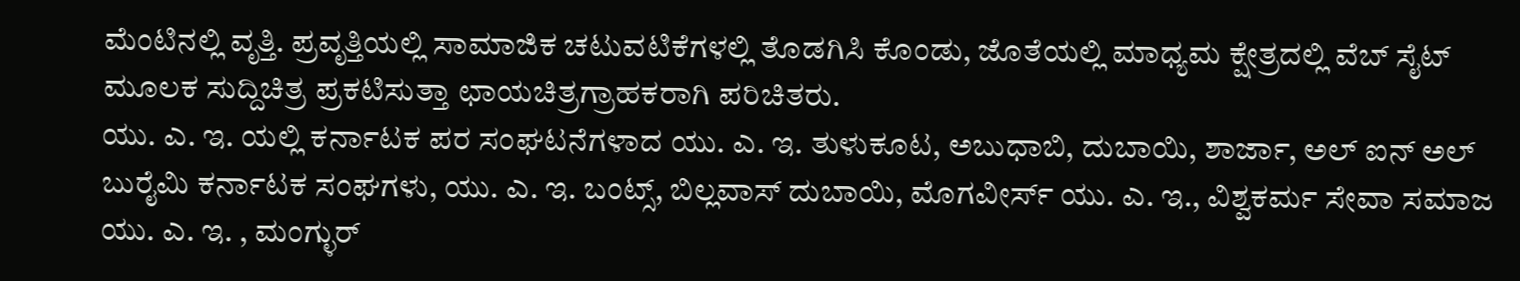ಮೆಂಟಿನಲ್ಲಿ ವೃತ್ತಿ. ಪ್ರವೃತ್ತಿಯಲ್ಲಿ ಸಾಮಾಜಿಕ ಚಟುವಟಿಕೆಗಳಲ್ಲಿ ತೊಡಗಿಸಿ ಕೊಂಡು, ಜೊತೆಯಲ್ಲಿ ಮಾಧ್ಯಮ ಕ್ಷೇತ್ರದಲ್ಲಿ ವೆಬ್ ಸೈಟ್ ಮೂಲಕ ಸುದ್ದಿಚಿತ್ರ ಪ್ರಕಟಿಸುತ್ತಾ ಛಾಯಚಿತ್ರಗ್ರಾಹಕರಾಗಿ ಪರಿಚಿತರು.
ಯು. ಎ. ಇ. ಯಲ್ಲಿ ಕರ್ನಾಟಕ ಪರ ಸಂಘಟನೆಗಳಾದ ಯು. ಎ. ಇ. ತುಳುಕೂಟ, ಅಬುಧಾಬಿ, ದುಬಾಯಿ, ಶಾರ್ಜಾ, ಅಲ್ ಐನ್ ಅಲ್ ಬುರೈಮಿ ಕರ್ನಾಟಕ ಸಂಘಗಳು, ಯು. ಎ. ಇ. ಬಂಟ್ಸ್, ಬಿಲ್ಲವಾಸ್ ದುಬಾಯಿ, ಮೊಗವೀರ್ಸ್ ಯು. ಎ. ಇ., ವಿಶ್ವಕರ್ಮ ಸೇವಾ ಸಮಾಜ ಯು. ಎ. ಇ. , ಮಂಗ್ಳುರ್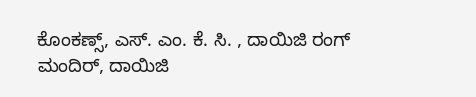ಕೊಂಕಣ್ಸ್, ಎಸ್. ಎಂ. ಕೆ. ಸಿ. , ದಾಯಿಜಿ ರಂಗ್ ಮಂದಿರ್, ದಾಯಿಜಿ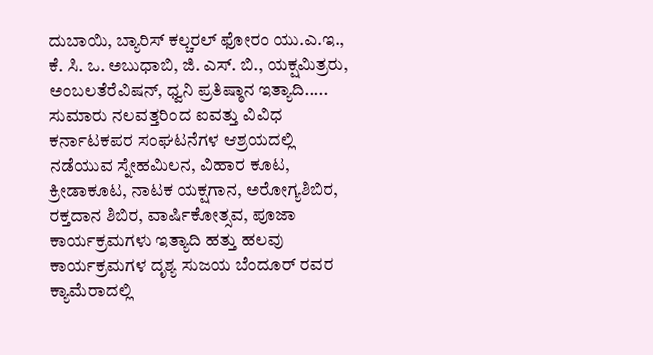ದುಬಾಯಿ, ಬ್ಯಾರಿಸ್ ಕಲ್ಚರಲ್ ಫೋರಂ ಯು.ಎ.ಇ., ಕೆ. ಸಿ. ಒ. ಅಬುಧಾಬಿ, ಜಿ. ಎಸ್. ಬಿ., ಯಕ್ಷಮಿತ್ರರು, ಅಂಬಲತೆರೆವಿಷನ್, ಧ್ವನಿ ಪ್ರತಿಷ್ಠಾನ ಇತ್ಯಾದಿ..... ಸುಮಾರು ನಲವತ್ತರಿಂದ ಐವತ್ತು ವಿವಿಧ ಕರ್ನಾಟಕಪರ ಸಂಘಟನೆಗಳ ಆಶ್ರಯದಲ್ಲಿ ನಡೆಯುವ ಸ್ನೇಹಮಿಲನ, ವಿಹಾರ ಕೂಟ, ಕ್ರೀಡಾಕೂಟ, ನಾಟಕ ಯಕ್ಷಗಾನ, ಅರೋಗ್ಯಶಿಬಿರ, ರಕ್ತದಾನ ಶಿಬಿರ, ವಾರ್ಷಿಕೋತ್ಸವ, ಪೂಜಾ ಕಾರ್ಯಕ್ರಮಗಳು ಇತ್ಯಾದಿ ಹತ್ತು ಹಲವು ಕಾರ್ಯಕ್ರಮಗಳ ದೃಶ್ಯ ಸುಜಯ ಬೆಂದೂರ್ ರವರ ಕ್ಯಾಮೆರಾದಲ್ಲಿ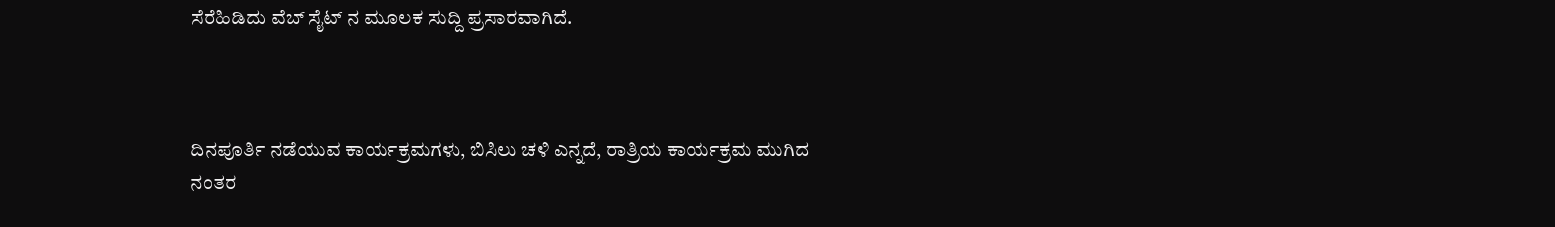ಸೆರೆಹಿಡಿದು ವೆಬ್ ಸೈಟ್ ನ ಮೂಲಕ ಸುದ್ದಿ ಪ್ರಸಾರವಾಗಿದೆ.



ದಿನಪೂರ್ತಿ ನಡೆಯುವ ಕಾರ್ಯಕ್ರಮಗಳು, ಬಿಸಿಲು ಚಳಿ ಎನ್ನದೆ, ರಾತ್ರಿಯ ಕಾರ್ಯಕ್ರಮ ಮುಗಿದ ನಂತರ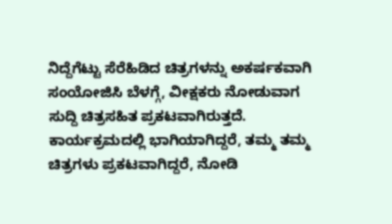ನಿದ್ದೆಗೆಟ್ಟು ಸೆರೆಹಿಡಿದ ಚಿತ್ರಗಳನ್ನು ಅಕರ್ಷಕವಾಗಿ ಸಂಯೋಜಿಸಿ ಬೆಳಗ್ಗೆ, ವೀಕ್ಷಕರು ನೋಡುವಾಗ ಸುದ್ದಿ ಚಿತ್ರಸಹಿತ ಪ್ರಕಟವಾಗಿರುತ್ತದೆ. ಕಾರ್ಯಕ್ರಮದಲ್ಲಿ ಭಾಗಿಯಾಗಿದ್ದರೆ, ತಮ್ಮ ತಮ್ಮ ಚಿತ್ರಗಳು ಪ್ರಕಟವಾಗಿದ್ದರೆ, ನೋಡಿ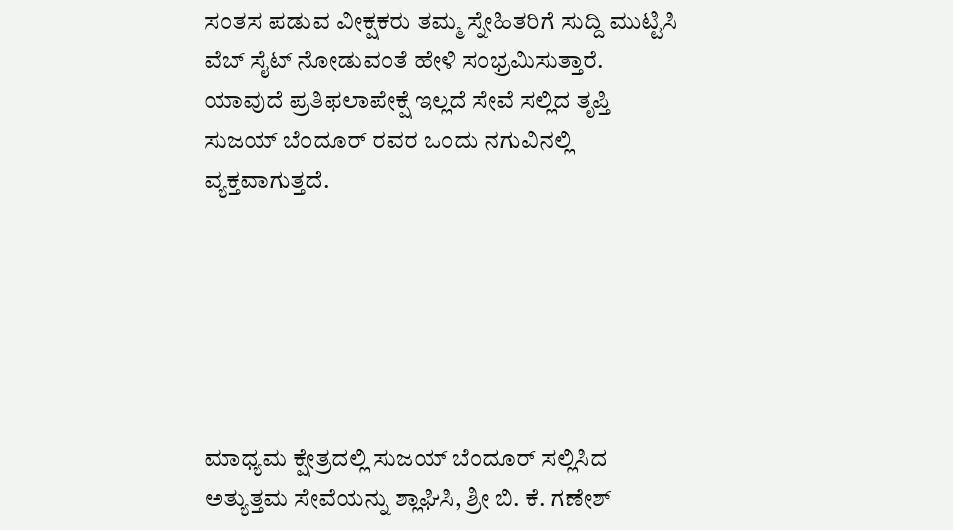ಸಂತಸ ಪಡುವ ವೀಕ್ಷಕರು ತಮ್ಮ ಸ್ನೇಹಿತರಿಗೆ ಸುದ್ದಿ ಮುಟ್ಟಿಸಿ ವೆಬ್ ಸೈಟ್ ನೋಡುವಂತೆ ಹೇಳಿ ಸಂಭ್ರಮಿಸುತ್ತಾರೆ. ಯಾವುದೆ ಪ್ರತಿಫಲಾಪೇಕ್ಷೆ ಇಲ್ಲದೆ ಸೇವೆ ಸಲ್ಲಿದ ತೃಪ್ತಿ ಸುಜಯ್ ಬೆಂದೂರ್ ರವರ ಒಂದು ನಗುವಿನಲ್ಲಿ ವ್ಯಕ್ತವಾಗುತ್ತದೆ.






ಮಾಧ್ಯಮ ಕ್ಷೇತ್ರದಲ್ಲಿ ಸುಜಯ್ ಬೆಂದೂರ್ ಸಲ್ಲಿಸಿದ ಅತ್ಯುತ್ತಮ ಸೇವೆಯನ್ನು ಶ್ಲಾಘಿಸಿ, ಶ್ರೀ ಬಿ. ಕೆ. ಗಣೇಶ್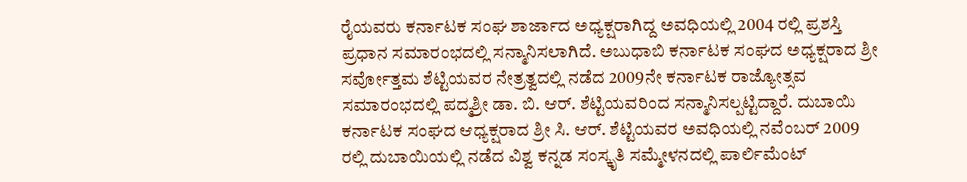ರೈಯವರು ಕರ್ನಾಟಕ ಸಂಘ ಶಾರ್ಜಾದ ಅಧ್ಯಕ್ಷರಾಗಿದ್ದ ಅವಧಿಯಲ್ಲಿ 2004 ರಲ್ಲಿ ಪ್ರಶಸ್ತಿ ಪ್ರಧಾನ ಸಮಾರಂಭದಲ್ಲಿ ಸನ್ಮಾನಿಸಲಾಗಿದೆ. ಅಬುಧಾಬಿ ಕರ್ನಾಟಕ ಸಂಘದ ಅಧ್ಯಕ್ಷರಾದ ಶ್ರೀ ಸರ್ವೋತ್ತಮ ಶೆಟ್ಟಿಯವರ ನೇತ್ರತ್ವದಲ್ಲಿ ನಡೆದ 2009ನೇ ಕರ್ನಾಟಕ ರಾಜ್ಯೋತ್ಸವ ಸಮಾರಂಭದಲ್ಲಿ ಪದ್ಮಶ್ರೀ ಡಾ. ಬಿ. ಆರ್. ಶೆಟ್ಟಿಯವರಿಂದ ಸನ್ಮಾನಿಸಲ್ಪಟ್ಟಿದ್ದಾರೆ. ದುಬಾಯಿ ಕರ್ನಾಟಕ ಸಂಘದ ಆಧ್ಯಕ್ಷರಾದ ಶ್ರೀ ಸಿ. ಆರ್. ಶೆಟ್ಟಿಯವರ ಅವಧಿಯಲ್ಲಿ ನವೆಂಬರ್ 2009 ರಲ್ಲಿ ದುಬಾಯಿಯಲ್ಲಿ ನಡೆದ ವಿಶ್ವ ಕನ್ನಡ ಸಂಸ್ಕೃತಿ ಸಮ್ಮೇಳನದಲ್ಲಿ ಪಾರ್ಲಿಮೆಂಟ್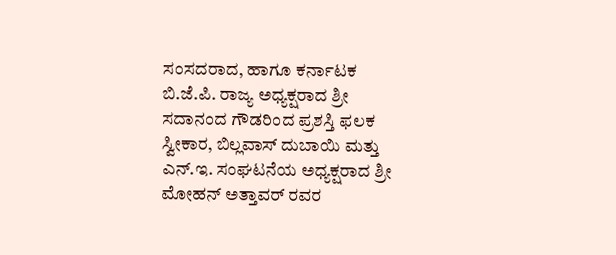ಸಂಸದರಾದ, ಹಾಗೂ ಕರ್ನಾಟಕ ಬಿ.ಜೆ.ಪಿ. ರಾಜ್ಯ ಅಧ್ಯಕ್ಷರಾದ ಶ್ರೀ ಸದಾನಂದ ಗೌಡರಿಂದ ಪ್ರಶಸ್ತಿ ಫಲಕ ಸ್ವೀಕಾರ, ಬಿಲ್ಲವಾಸ್ ದುಬಾಯಿ ಮತ್ತು ಎನ್.ಇ. ಸಂಘಟನೆಯ ಅಧ್ಯಕ್ಷರಾದ ಶ್ರೀ ಮೋಹನ್ ಅತ್ತಾವರ್ ರವರ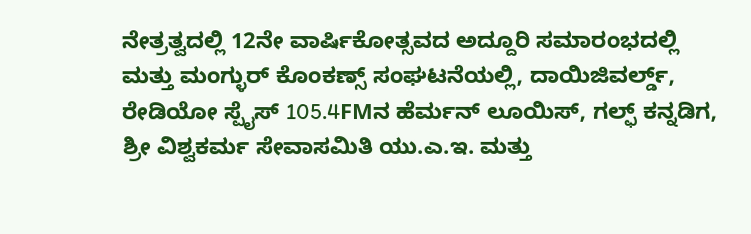ನೇತ್ರತ್ವದಲ್ಲಿ 12ನೇ ವಾರ್ಷಿಕೋತ್ಸವದ ಅದ್ದೂರಿ ಸಮಾರಂಭದಲ್ಲಿ ಮತ್ತು ಮಂಗ್ಳುರ್ ಕೊಂಕಣ್ಸ್ ಸಂಘಟನೆಯಲ್ಲಿ, ದಾಯಿಜಿವರ್ಲ್ಡ್, ರೇಡಿಯೋ ಸ್ಪೈಸ್ 105.4FMನ ಹೆರ್ಮನ್ ಲೂಯಿಸ್, ಗಲ್ಫ್ ಕನ್ನಡಿಗ, ಶ್ರೀ ವಿಶ್ವಕರ್ಮ ಸೇವಾಸಮಿತಿ ಯು.ಎ.ಇ. ಮತ್ತು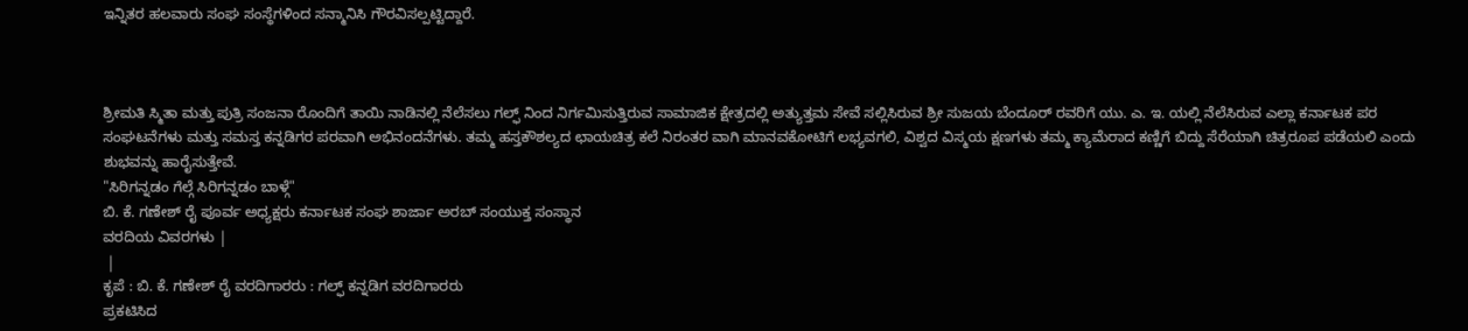ಇನ್ನಿತರ ಹಲವಾರು ಸಂಘ ಸಂಸ್ಥೆಗಳಿಂದ ಸನ್ಮಾನಿಸಿ ಗೌರವಿಸಲ್ಪಟ್ಟಿದ್ದಾರೆ.



ಶ್ರೀಮತಿ ಸ್ಮಿತಾ ಮತ್ತು ಪುತ್ರಿ ಸಂಜನಾ ರೊಂದಿಗೆ ತಾಯಿ ನಾಡಿನಲ್ಲಿ ನೆಲೆಸಲು ಗಲ್ಫ್ ನಿಂದ ನಿರ್ಗಮಿಸುತ್ತಿರುವ ಸಾಮಾಜಿಕ ಕ್ಷೇತ್ರದಲ್ಲಿ ಅತ್ಯುತ್ತಮ ಸೇವೆ ಸಲ್ಲಿಸಿರುವ ಶ್ರೀ ಸುಜಯ ಬೆಂದೂರ್ ರವರಿಗೆ ಯು. ಎ. ಇ. ಯಲ್ಲಿ ನೆಲೆಸಿರುವ ಎಲ್ಲಾ ಕರ್ನಾಟಕ ಪರ ಸಂಘಟನೆಗಳು ಮತ್ತು ಸಮಸ್ತ ಕನ್ನಡಿಗರ ಪರವಾಗಿ ಅಭಿನಂದನೆಗಳು. ತಮ್ಮ ಹಸ್ತಕೌಶಲ್ಯದ ಛಾಯಚಿತ್ರ ಕಲೆ ನಿರಂತರ ವಾಗಿ ಮಾನವಕೋಟಿಗೆ ಲಭ್ಯವಗಲಿ, ವಿಶ್ವದ ವಿಸ್ಮಯ ಕ್ಷಣಗಳು ತಮ್ಮ ಕ್ಯಾಮೆರಾದ ಕಣ್ಣಿಗೆ ಬಿದ್ದು ಸೆರೆಯಾಗಿ ಚಿತ್ರರೂಪ ಪಡೆಯಲಿ ಎಂದು ಶುಭವನ್ನು ಹಾರೈಸುತ್ತೇವೆ.
"ಸಿರಿಗನ್ನಡಂ ಗೆಲ್ಗೆ ಸಿರಿಗನ್ನಡಂ ಬಾಳ್ಗೆ"
ಬಿ. ಕೆ. ಗಣೇಶ್ ರೈ ಪೂರ್ವ ಅಧ್ಯಕ್ಷರು ಕರ್ನಾಟಕ ಸಂಘ ಶಾರ್ಜಾ ಅರಬ್ ಸಂಯುಕ್ತ ಸಂಸ್ಥಾನ
ವರದಿಯ ವಿವರಗಳು |
 |
ಕೃಪೆ : ಬಿ. ಕೆ. ಗಣೇಶ್ ರೈ ವರದಿಗಾರರು : ಗಲ್ಫ್ ಕನ್ನಡಿಗ ವರದಿಗಾರರು
ಪ್ರಕಟಿಸಿದ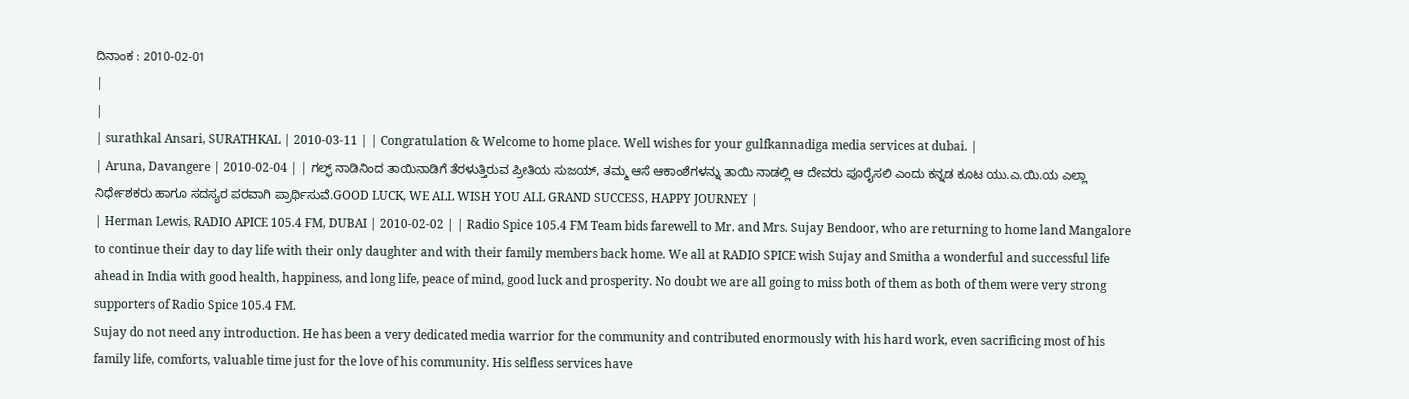ದಿನಾಂಕ : 2010-02-01
|
|
| surathkal Ansari, SURATHKAL | 2010-03-11 | | Congratulation & Welcome to home place. Well wishes for your gulfkannadiga media services at dubai. |
| Aruna, Davangere | 2010-02-04 | | ಗಲ್ಫ್ ನಾಡಿನಿಂದ ತಾಯಿನಾಡಿಗೆ ತೆರಳುತ್ತಿರುವ ಪ್ರೀತಿಯ ಸುಜಯ್, ತಮ್ಮ ಆಸೆ ಆಕಾಂಶೆಗಳನ್ನು ತಾಯಿ ನಾಡಲ್ಲಿ ಆ ದೇವರು ಪೂರೈಸಲಿ ಎಂದು ಕನ್ನಡ ಕೂಟ ಯು.ಎ.ಯಿ.ಯ ಎಲ್ಲಾ ನಿರ್ಧೇಶಕರು ಹಾಗೂ ಸದಸ್ಯರ ಪರವಾಗಿ ಪ್ರಾರ್ಥಿಸುವೆ.GOOD LUCK, WE ALL WISH YOU ALL GRAND SUCCESS, HAPPY JOURNEY |
| Herman Lewis, RADIO APICE 105.4 FM, DUBAI | 2010-02-02 | | Radio Spice 105.4 FM Team bids farewell to Mr. and Mrs. Sujay Bendoor, who are returning to home land Mangalore to continue their day to day life with their only daughter and with their family members back home. We all at RADIO SPICE wish Sujay and Smitha a wonderful and successful life ahead in India with good health, happiness, and long life, peace of mind, good luck and prosperity. No doubt we are all going to miss both of them as both of them were very strong supporters of Radio Spice 105.4 FM.
Sujay do not need any introduction. He has been a very dedicated media warrior for the community and contributed enormously with his hard work, even sacrificing most of his family life, comforts, valuable time just for the love of his community. His selfless services have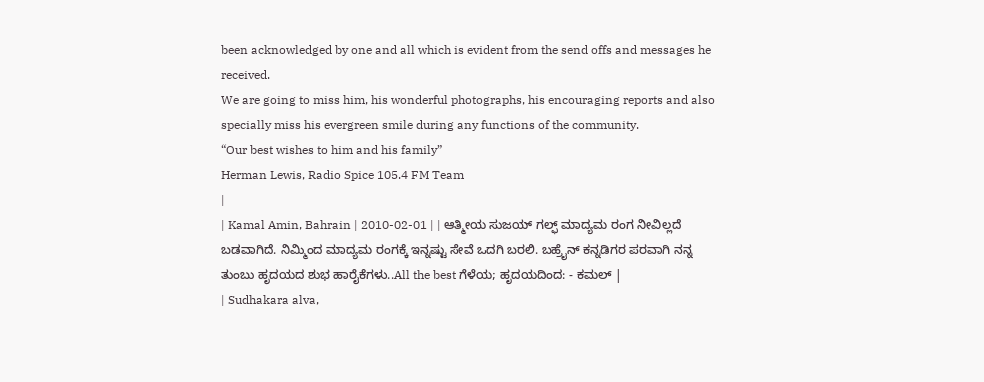been acknowledged by one and all which is evident from the send offs and messages he received.
We are going to miss him, his wonderful photographs, his encouraging reports and also specially miss his evergreen smile during any functions of the community.
“Our best wishes to him and his family”
Herman Lewis, Radio Spice 105.4 FM Team
|
| Kamal Amin, Bahrain | 2010-02-01 | | ಆತ್ಮೀಯ ಸುಜಯ್ ಗಲ್ಫ್ ಮಾದ್ಯಮ ರಂಗ ನೀವಿಲ್ಲದೆ ಬಡವಾಗಿದೆ. ನಿಮ್ಮಿಂದ ಮಾದ್ಯಮ ರಂಗಕ್ಕೆ ಇನ್ನಷ್ಟು ಸೇವೆ ಒದಗಿ ಬರಲಿ. ಬಹ್ರೈನ್ ಕನ್ನಡಿಗರ ಪರವಾಗಿ ನನ್ನ ತುಂಬು ಹೃದಯದ ಶುಭ ಹಾರೈಕೆಗಳು..All the best ಗೆಳೆಯ; ಹೃದಯದಿಂದ: - ಕಮಲ್ |
| Sudhakara alva,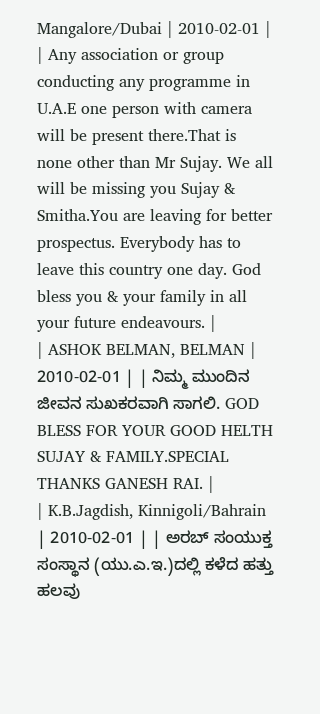Mangalore/Dubai | 2010-02-01 | | Any association or group conducting any programme in U.A.E one person with camera will be present there.That is none other than Mr Sujay. We all will be missing you Sujay & Smitha.You are leaving for better prospectus. Everybody has to leave this country one day. God bless you & your family in all your future endeavours. |
| ASHOK BELMAN, BELMAN | 2010-02-01 | | ನಿಮ್ಮ ಮುಂದಿನ ಜೀವನ ಸುಖಕರವಾಗಿ ಸಾಗಲಿ. GOD BLESS FOR YOUR GOOD HELTH SUJAY & FAMILY.SPECIAL THANKS GANESH RAI. |
| K.B.Jagdish, Kinnigoli/Bahrain | 2010-02-01 | | ಅರಬ್ ಸಂಯುಕ್ತ ಸಂಸ್ಥಾನ (ಯು.ಎ.ಇ.)ದಲ್ಲಿ ಕಳೆದ ಹತ್ತು ಹಲವು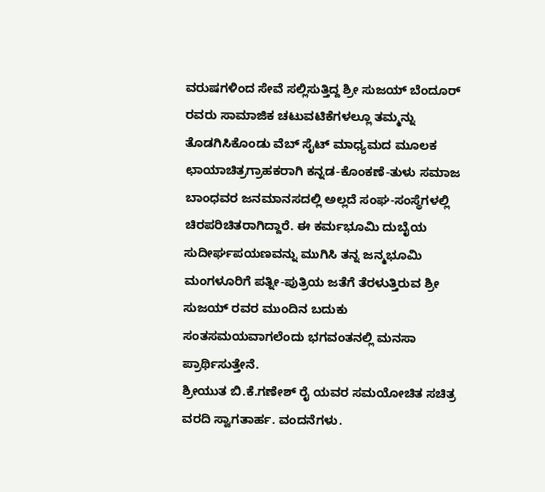ವರುಷಗಳಿಂದ ಸೇವೆ ಸಲ್ಲಿಸುತ್ತಿದ್ದ ಶ್ರೀ ಸುಜಯ್ ಬೆಂದೂರ್ ರವರು ಸಾಮಾಜಿಕ ಚಟುವಟಿಕೆಗಳಲ್ಲೂ ತಮ್ಮನ್ನು ತೊಡಗಿಸಿಕೊಂಡು ವೆಬ್ ಸೈಟ್ ಮಾಧ್ಯಮದ ಮೂಲಕ ಛಾಯಾಚಿತ್ರಗ್ರಾಹಕರಾಗಿ ಕನ್ನಡ-ಕೊಂಕಣೆ-ತುಳು ಸಮಾಜ ಬಾಂಧವರ ಜನಮಾನಸದಲ್ಲಿ ಅಲ್ಲದೆ ಸಂಘ-ಸಂಸ್ಥೆಗಳಲ್ಲಿ ಚಿರಪರಿಚಿತರಾಗಿದ್ದಾರೆ. ಈ ಕರ್ಮಭೂಮಿ ದುಬೈಯ ಸುದೀರ್ಘಪಯಣವನ್ನು ಮುಗಿಸಿ ತನ್ನ ಜನ್ಮಭೂಮಿ ಮಂಗಳೂರಿಗೆ ಪತ್ನೀ-ಪುತ್ರಿಯ ಜತೆಗೆ ತೆರಳುತ್ತಿರುವ ಶ್ರೀ ಸುಜಯ್ ರವರ ಮುಂದಿನ ಬದುಕು ಸಂತಸಮಯವಾಗಲೆಂದು ಭಗವಂತನಲ್ಲಿ ಮನಸಾ ಪ್ರಾರ್ಥಿಸುತ್ತೇನೆ.
ಶ್ರೀಯುತ ಬಿ.ಕೆ.ಗಣೇಶ್ ರೈ ಯವರ ಸಮಯೋಚಿತ ಸಚಿತ್ರ ವರದಿ ಸ್ವಾಗತಾರ್ಹ. ವಂದನೆಗಳು.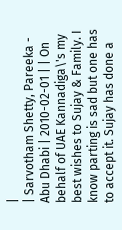|
| Sarvotham Shetty, Pareeka - Abu Dhabi | 2010-02-01 | | On behalf of UAE Kannadiga\'s my best wishes to Sujay & Family. I know parting is sad but one has to accept it. Sujay has done a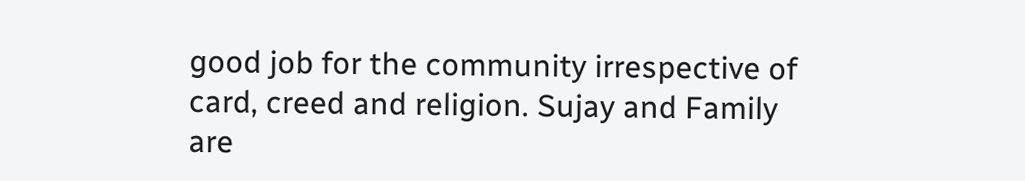good job for the community irrespective of card, creed and religion. Sujay and Family are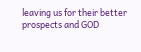leaving us for their better prospects and GOD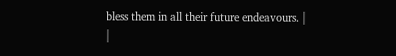bless them in all their future endeavours. |
|